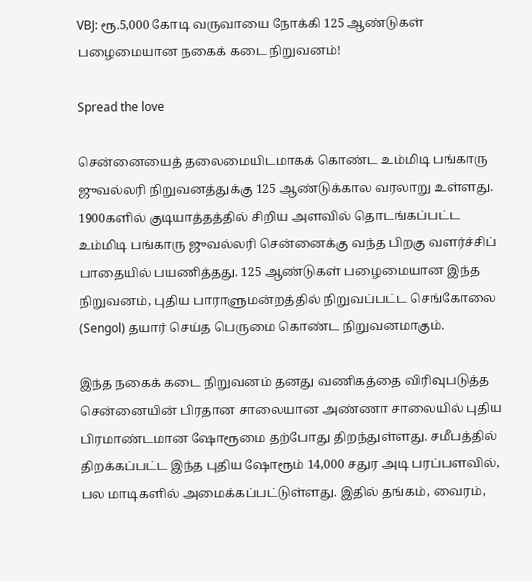VBJ: ரூ.5,000 கோடி வருவாயை நோக்கி 125 ஆண்டுகள் பழைமையான நகைக் கடை நிறுவனம்!

Spread the love

சென்னையைத் தலைமையிடமாகக் கொண்ட உம்மிடி பங்காரு ஜுவல்லரி நிறுவனத்துக்கு 125 ஆண்டுக்கால வரலாறு உள்ளது. 1900களில் குடியாத்தத்தில் சிறிய அளவில் தொடங்கப்பட்ட உம்மிடி பங்காரு ஜுவல்லரி சென்னைக்கு வந்த பிறகு வளர்ச்சிப் பாதையில் பயணித்தது. 125 ஆண்டுகள் பழைமையான இந்த நிறுவனம், புதிய பாராளுமன்றத்தில் நிறுவப்பட்ட செங்கோலை (Sengol) தயார் செய்த பெருமை கொண்ட நிறுவனமாகும்.

இந்த நகைக் கடை நிறுவனம் தனது வணிகத்தை விரிவுபடுத்த சென்னையின் பிரதான சாலையான அண்ணா சாலையில் புதிய பிரமாண்டமான ஷோரூமை தற்போது திறந்துள்ளது. சமீபத்தில் திறக்கப்பட்ட இந்த புதிய ஷோரூம் 14,000 சதுர அடி பரப்பளவில், பல மாடிகளில் அமைக்கப்பட்டுள்ளது. இதில் தங்கம், வைரம்,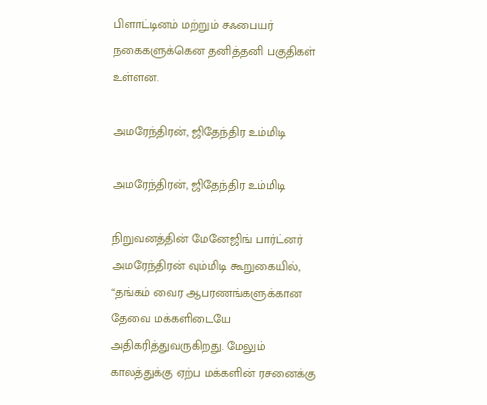பிளாட்டினம் மற்றும் சஃபையர் நகைகளுக்கென தனித்தனி பகுதிகள் உள்ளன.

அமரேந்திரன், ஜிதேந்திர உம்மிடி

அமரேந்திரன், ஜிதேந்திர உம்மிடி

நிறுவனத்தின் மேனேஜிங் பார்ட்னர் அமரேந்திரன் வும்மிடி கூறுகையில், “தங்கம் வைர ஆபரணங்களுக்கான தேவை மக்களிடையே அதிகரித்துவருகிறது. மேலும் காலத்துக்கு ஏற்ப மக்களின் ரசனைக்கு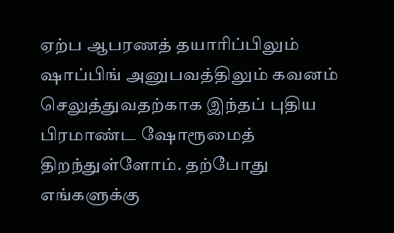ஏற்ப ஆபரணத் தயாரிப்பிலும் ஷாப்பிங் அனுபவத்திலும் கவனம் செலுத்துவதற்காக இந்தப் புதிய பிரமாண்ட ஷோரூமைத் திறந்துள்ளோம். தற்போது எங்களுக்கு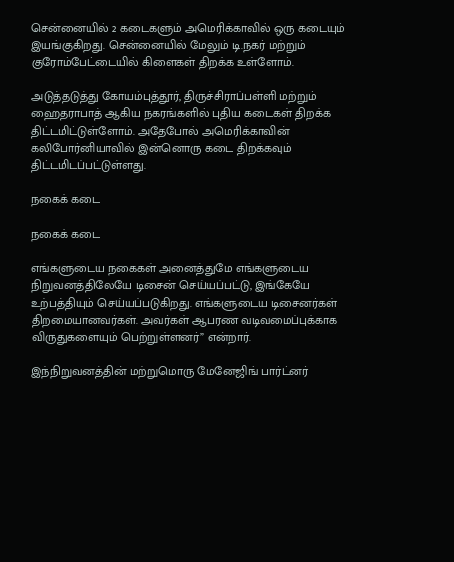சென்னையில் 2 கடைகளும் அமெரிக்காவில் ஒரு கடையும் இயங்குகிறது. சென்னையில் மேலும் டி.நகர் மற்றும் குரோம்பேட்டையில் கிளைகள் திறக்க உள்ளோம்.

அடுத்தடுத்து கோயம்புத்தூர், திருச்சிராப்பள்ளி மற்றும் ஹைதராபாத் ஆகிய நகரங்களில் புதிய கடைகள் திறக்க திட்டமிட்டுள்ளோம். அதேபோல் அமெரிக்காவின் கலிபோர்னியாவில் இன்னொரு கடை திறக்கவும் திட்டமிடப்பட்டுள்ளது.

நகைக் கடை

நகைக் கடை

எங்களுடைய நகைகள் அனைத்துமே எங்களுடைய நிறுவனத்திலேயே டிசைன் செய்யப்பட்டு, இங்கேயே உற்பத்தியும் செய்யப்படுகிறது. எங்களுடைய டிசைனர்கள் திறமையானவர்கள். அவர்கள் ஆபரண வடிவமைப்புக்காக விருதுகளையும் பெற்றுள்ளனர்” என்றார்.

இந்நிறுவனத்தின் மற்றுமொரு மேனேஜிங் பார்ட்னர்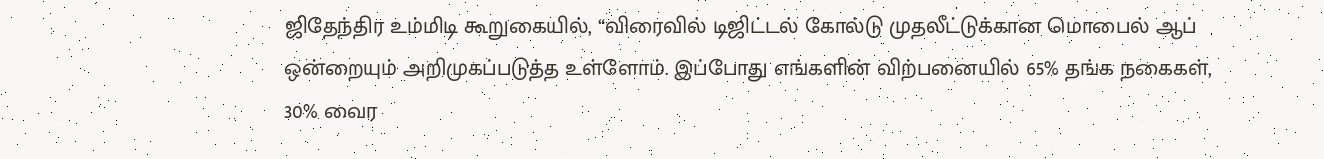ஜிதேந்திர உம்மிடி கூறுகையில், “விரைவில் டிஜிட்டல் கோல்டு முதலீட்டுக்கான மொபைல் ஆப் ஒன்றையும் அறிமுகப்படுத்த உள்ளோம். இப்போது எங்களின் விற்பனையில் 65% தங்க நகைகள், 30% வைர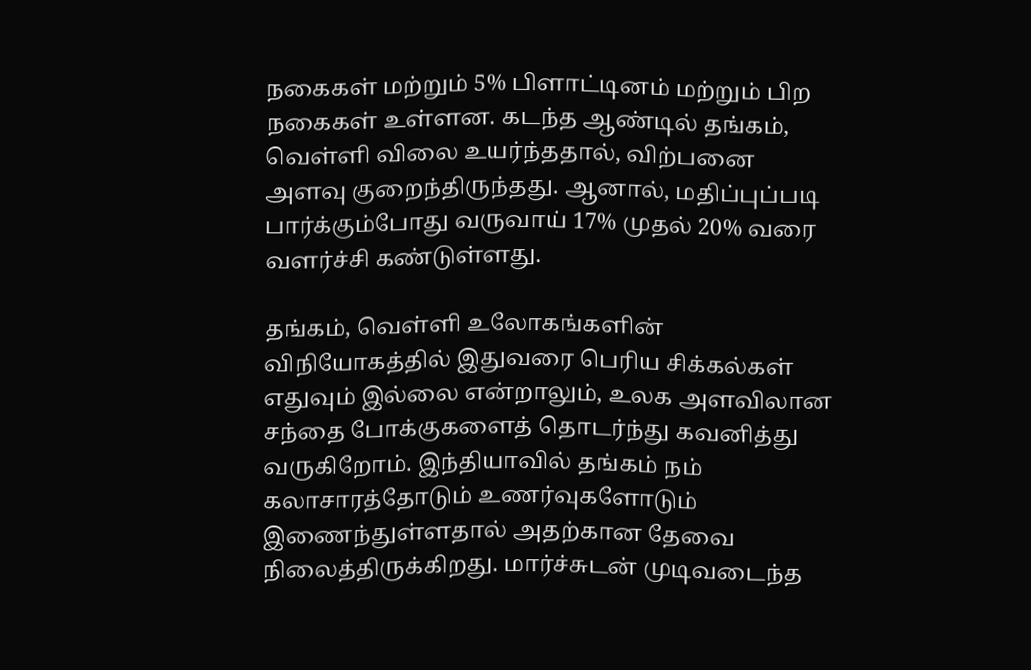நகைகள் மற்றும் 5% பிளாட்டினம் மற்றும் பிற நகைகள் உள்ளன. கடந்த ஆண்டில் தங்கம், வெள்ளி விலை உயர்ந்ததால், விற்பனை அளவு குறைந்திருந்தது. ஆனால், மதிப்புப்படி பார்க்கும்போது வருவாய் 17% முதல் 20% வரை வளர்ச்சி கண்டுள்ளது.

தங்கம், வெள்ளி உலோகங்களின் விநியோகத்தில் இதுவரை பெரிய சிக்கல்கள் எதுவும் இல்லை என்றாலும், உலக அளவிலான சந்தை போக்குகளைத் தொடர்ந்து கவனித்து வருகிறோம். இந்தியாவில் தங்கம் நம் கலாசாரத்தோடும் உணர்வுகளோடும் இணைந்துள்ளதால் அதற்கான தேவை நிலைத்திருக்கிறது. மார்ச்சுடன் முடிவடைந்த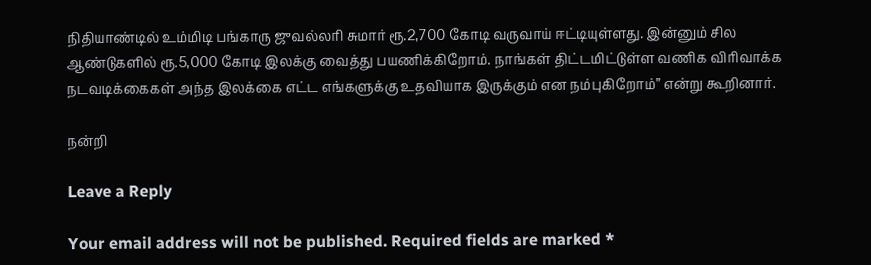நிதியாண்டில் உம்மிடி பங்காரு ஜுவல்லரி சுமார் ரூ.2,700 கோடி வருவாய் ஈட்டியுள்ளது. இன்னும் சில ஆண்டுகளில் ரூ.5,000 கோடி இலக்கு வைத்து பயணிக்கிறோம். நாங்கள் திட்டமிட்டுள்ள வணிக விரிவாக்க நடவடிக்கைகள் அந்த இலக்கை எட்ட எங்களுக்கு உதவியாக இருக்கும் என நம்புகிறோம்” என்று கூறினார்.

நன்றி

Leave a Reply

Your email address will not be published. Required fields are marked *